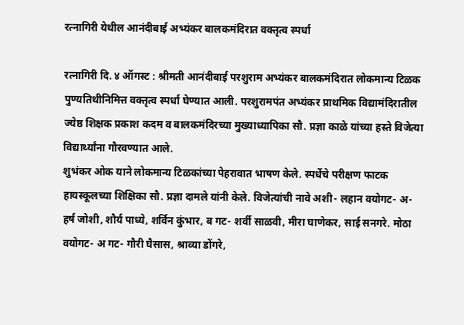रत्नागिरी येथील आनंदीबाई अभ्यंकर बालकमंदिरात वक्तृत्व स्पर्धा

रत्नागिरी दि. ४ ऑगस्ट : श्रीमती आनंदीबाई परशुराम अभ्यंकर बालकमंदिरात लोकमान्य टिळक पुण्यतिथीनिमित्त वक्तृत्व स्पर्धा घेण्यात आली. परशुरामपंत अभ्यंकर प्राथमिक विद्यामंदिरातील ज्येष्ठ शिक्षक प्रकाश कदम व बालकमंदिरच्या मुख्याध्यापिका सौ. प्रज्ञा काळे यांच्या हस्ते विजेत्या विद्यार्थ्यांना गौरवण्यात आले.
शुभंकर ओक याने लोकमान्य टिळकांच्या पेहरावात भाषण केले. स्पर्धेचे परीक्षण फाटक हायस्कूलच्या शिक्षिका सौ. प्रज्ञा दामले यांनी केले. विजेत्यांची नावे अशी- लहान वयोगट- अ- हर्ष जोशी, शौर्य पाध्ये, शर्विन कुंभार, ब गट- शर्वी साळवी, मीरा घाणेकर, साई सनगरे. मोठा वयोगट- अ गट- गौरी घैसास, श्राव्या डोंगरे,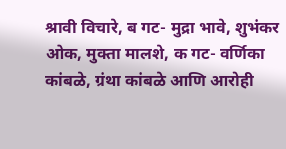श्रावी विचारे, ब गट- मुद्रा भावे, शुभंकर ओक, मुक्ता मालशे, क गट- वर्णिका कांबळे, ग्रंथा कांबळे आणि आरोही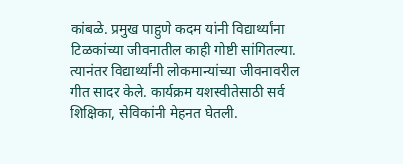कांबळे. प्रमुख पाहुणे कदम यांनी विद्यार्थ्यांना टिळकांच्या जीवनातील काही गोष्टी सांगितल्या. त्यानंतर विद्यार्थ्यांनी लोकमान्यांच्या जीवनावरील गीत सादर केले. कार्यक्रम यशस्वीतेसाठी सर्व शिक्षिका, सेविकांनी मेहनत घेतली.